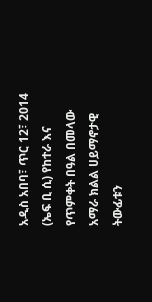አዲስ አበባ፣ ጥር 12፣ 2014 (ኤፍ ቢ ሲ) የከተራ እና የጥምቀት በዓል በመላው አማራ ክልል ሀይማኖታዊ ትውፊቱን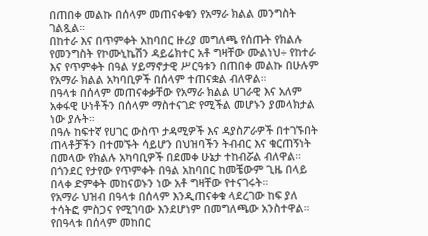በጠበቀ መልኩ በሰላም መጠናቀቁን የአማራ ክልል መንግስት ገልጿል።
በከተራ እና በጥምቀት አከባበር ዙሪያ መግለጫ የሰጡት የክልሉ የመንግስት የኮሙኒኬሽን ዳይሬክተር አቶ ግዛቸው ሙልነህ÷ የከተራ እና የጥምቀት በዓል ሃይማኖታዊ ሥርዓቱን በጠበቀ መልኩ በሁሉም የአማራ ክልል አካባቢዎች በሰላም ተጠናቋል ብለዋል።
በዓላቱ በሰላም መጠናቀቃቸው የአማራ ክልል ሀገራዊ እና አለም አቀፋዊ ሁነቶችን በሰላም ማስተናገድ የሚችል መሆኑን ያመላክታል ነው ያሉት።
በዓሉ ከፍተኛ የሀገር ውስጥ ታዳሚዎች እና ዳያስፖራዎች በተገኙበት ጠላቶቻችን በተመኙት ሳይሆን በህዝባችን ትብብር እና ቁርጠኝነት በመላው የክልሉ አካባቢዎች በደመቀ ሁኔታ ተከብሯል ብለዋል።
በጎንደር የታየው የጥምቀት በዓል አከባበር ከመቼውም ጊዜ በላይ በላቀ ድምቀት መከናወኑን ነው አቶ ግዛቸው የተናገሩት።
የአማራ ህዝብ በዓላቱ በሰላም እንዲጠናቀቁ ላደረገው ከፍ ያለ ተሳትፎ ምስጋና የሚገባው እንደሆነም በመግለጫው አንስተዋል።
የበዓላቱ በሰላም መከበር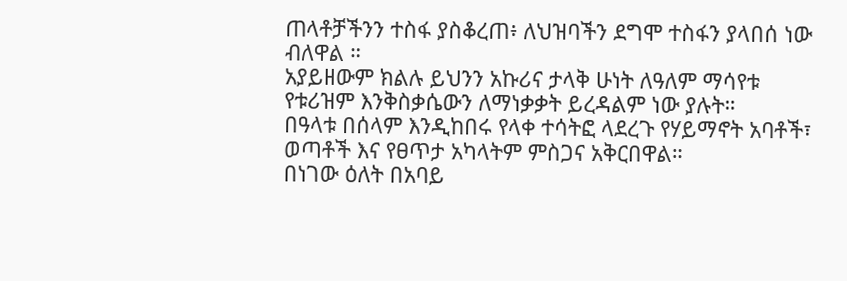ጠላቶቻችንን ተስፋ ያስቆረጠ፥ ለህዝባችን ደግሞ ተስፋን ያላበሰ ነው ብለዋል ።
አያይዘውም ክልሉ ይህንን አኩሪና ታላቅ ሁነት ለዓለም ማሳየቱ የቱሪዝም እንቅስቃሴውን ለማነቃቃት ይረዳልም ነው ያሉት።
በዓላቱ በሰላም እንዲከበሩ የላቀ ተሳትፎ ላደረጉ የሃይማኖት አባቶች፣ ወጣቶች እና የፀጥታ አካላትም ምስጋና አቅርበዋል።
በነገው ዕለት በአባይ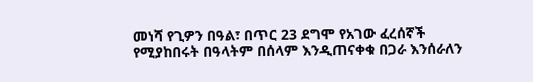መነሻ የጊዎን በዓል፣ በጥር 23 ደግሞ የአገው ፈረሰኛች የሚያከበሩት በዓላትም በሰላም እንዲጠናቀቁ በጋራ እንሰራለን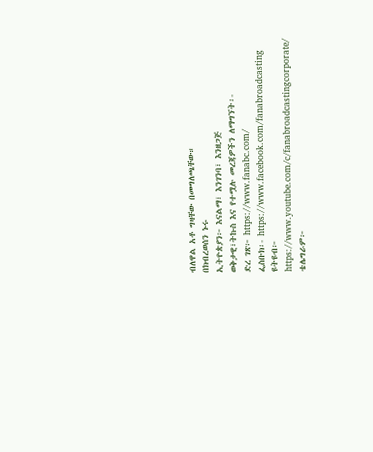ብለዋል አቶ ግዛቸው በመግለጫቸው።
በክብረወሰን ኑሩ
ኢትዮጵያን፦ እናልማ፣ እንገንባ፣ እንዘጋጅ
ወቅታዊ፣ትኩስ እና የተሟሉ መረጃዎችን ለማግኘት፡-
ድረ ገጽ፦ https://www.fanabc.com/
ፌስቡክ፡- https://www.facebook.com/fanabroadcasting
ዩትዩብ፦ https://www.youtube.com/c/fanabroadcastingcorporate/
ቴሌግራም፦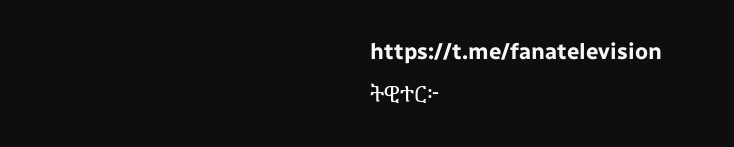https://t.me/fanatelevision
ትዊተር፦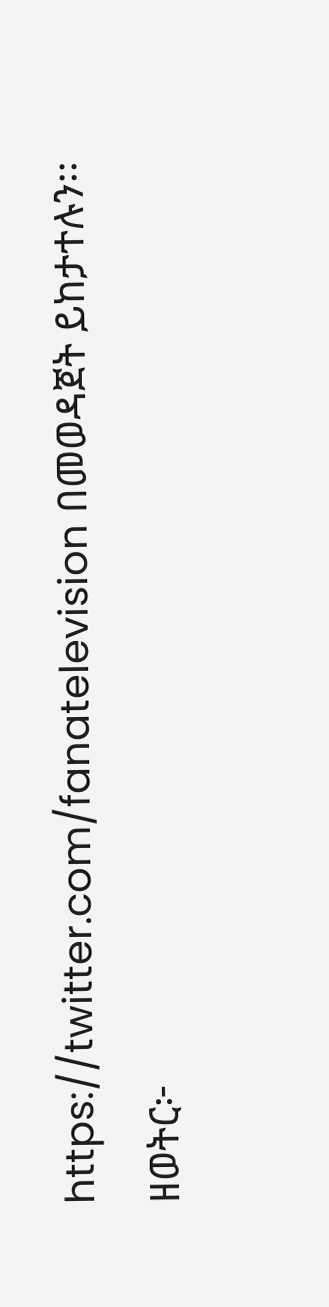https://twitter.com/fanatelevision በመወዳጀት ይከታተሉን፡፡
ዘወትር፦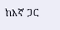ከእኛ ጋር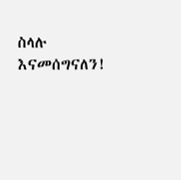ስላሉ እናመሰግናለን!